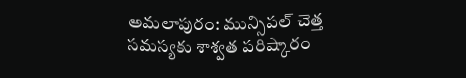అమలాపురం: మున్సిపల్ చెత్త సమస్యకు శాశ్వత పరిష్కారం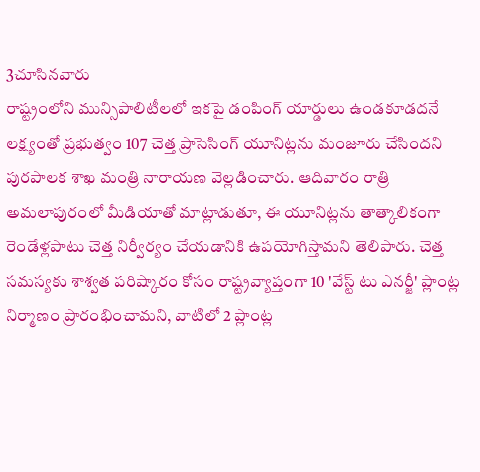3చూసినవారు
రాష్ట్రంలోని మున్సిపాలిటీలలో ఇకపై డంపింగ్ యార్డులు ఉండకూడదనే లక్ష్యంతో ప్రభుత్వం 107 చెత్త ప్రాసెసింగ్ యూనిట్లను మంజూరు చేసిందని పురపాలక శాఖ మంత్రి నారాయణ వెల్లడించారు. ఆదివారం రాత్రి అమలాపురంలో మీడియాతో మాట్లాడుతూ, ఈ యూనిట్లను తాత్కాలికంగా రెండేళ్లపాటు చెత్త నిర్వీర్యం చేయడానికి ఉపయోగిస్తామని తెలిపారు. చెత్త సమస్యకు శాశ్వత పరిష్కారం కోసం రాష్ట్రవ్యాప్తంగా 10 'వేస్ట్ టు ఎనర్జీ' ప్లాంట్ల నిర్మాణం ప్రారంభించామని, వాటిలో 2 ప్లాంట్ల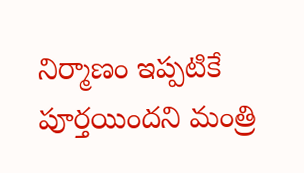నిర్మాణం ఇప్పటికే పూర్తయిందని మంత్రి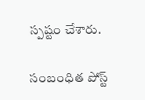స్పష్టం చేశారు.

సంబంధిత పోస్ట్